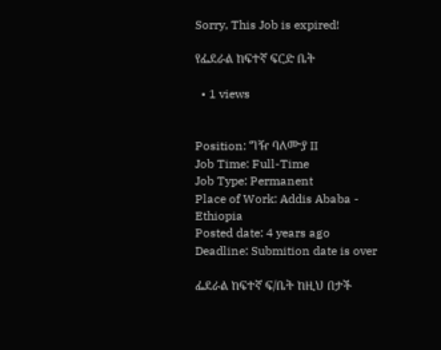Sorry, This Job is expired!

የፌደራል ከፍተኛ ፍርድ ቤት

  • 1 views


Position: ግዥ ባለሙያ II
Job Time: Full-Time
Job Type: Permanent
Place of Work: Addis Ababa - Ethiopia
Posted date: 4 years ago
Deadline: Submition date is over

ፌደራል ከፍተኛ ፍ/ቤት ከዚህ በታች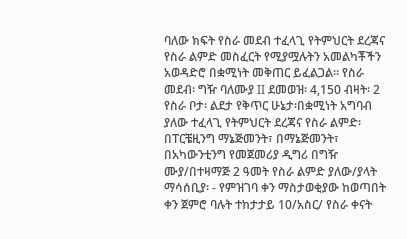ባለው ክፍት የስራ መደብ ተፈላጊ የትምህርት ደረጃና የስራ ልምድ መስፈርት የሚያሟሉትን አመልካቾችን አወዳድሮ በቋሚነት መቅጠር ይፈልጋል። የስራ መደብ፡ ግዥ ባለሙያ II ደመወዝ፡ 4,150 ብዛት፡ 2 የስራ ቦታ፡ ልደታ የቅጥር ሁኔታ፡በቋሚነት አግባብ ያለው ተፈላጊ የትምህርት ደረጃና የስራ ልምድ፡ በፐርቼዚንግ ማኔጅመንት፣ በማኔጅመንት፣ በአካውንቲንግ የመጀመሪያ ዲግሪ በግዥ ሙያ/በተዛማጅ 2 ዓመት የስራ ልምድ ያለው/ያላት ማሳሰቢያ፡ - የምዝገባ ቀን ማስታወቂያው ከወጣበት ቀን ጀምሮ ባሉት ተከታታይ 10/አስር/ የስራ ቀናት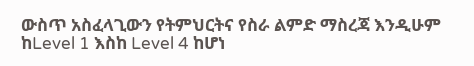ውስጥ አስፈላጊውን የትምህርትና የስራ ልምድ ማስረጃ እንዲሁም ከLevel 1 እስከ Level 4 ከሆነ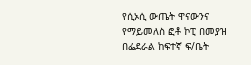የሲኦሲ ውጤት ዋናውንና የማይመለስ ፎቶ ኮፒ በመያዝ በፌደራል ከፍተኛ ፍ/ቤት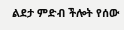ልደታ ምድብ ችሎት የሰው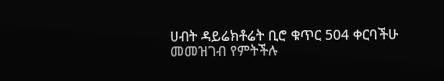ሀብት ዳይሬክቶሬት ቢሮ ቁጥር 504 ቀርባችሁ መመዝገብ የምትችሉ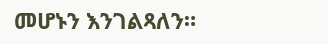መሆኑን እንገልጻለን።